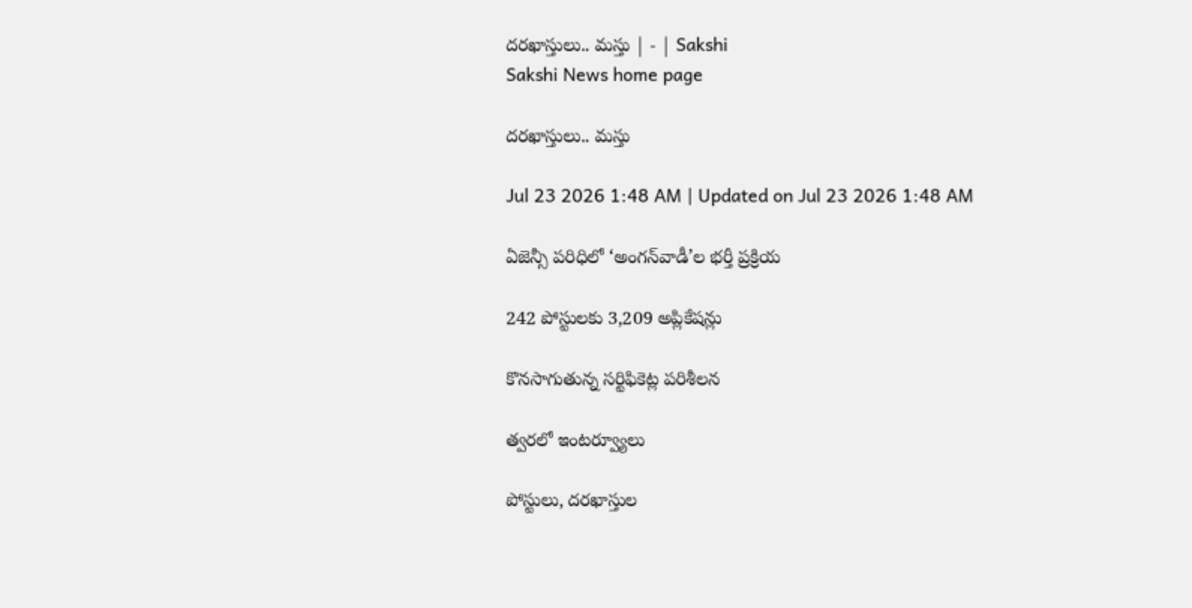దరఖాస్తులు.. మస్తు | - | Sakshi
Sakshi News home page

దరఖాస్తులు.. మస్తు

Jul 23 2026 1:48 AM | Updated on Jul 23 2026 1:48 AM

ఏజెన్సీ పరిధిలో ‘అంగన్‌వాడీ’ల భర్తీ ప్రక్రియ

242 పోస్టులకు 3,209 అప్లికేషన్లు

కొనసాగుతున్న సర్టిఫికెట్ల పరిశీలన

త్వరలో ఇంటర్వ్యూలు

పోస్టులు, దరఖాస్తుల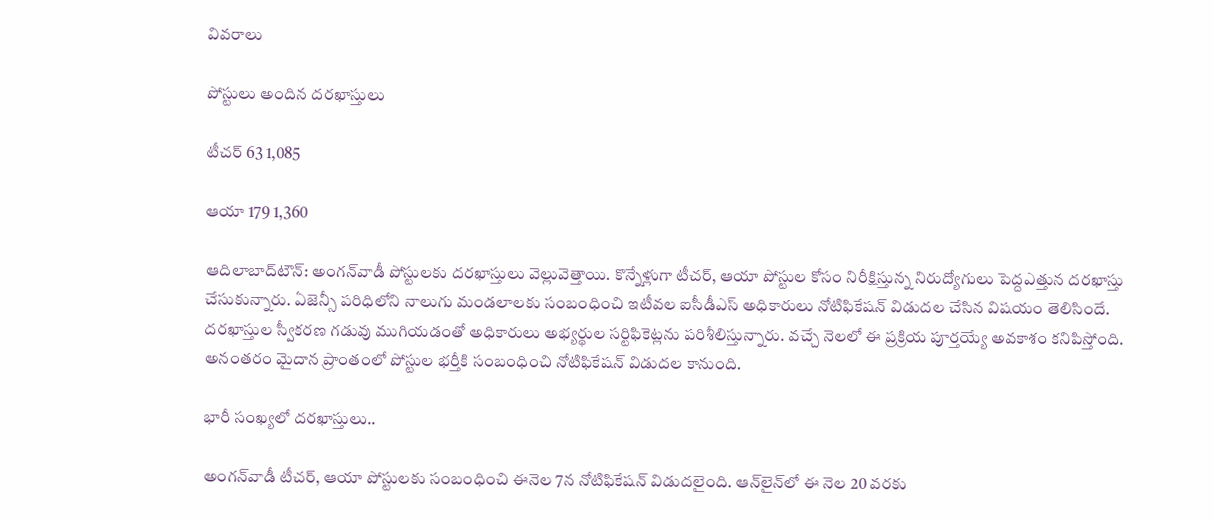వివరాలు

పోస్టులు అందిన దరఖాస్తులు

టీచర్‌ 63 1,085

ఆయా 179 1,360

ఆదిలాబాద్‌టౌన్‌: అంగన్‌వాడీ పోస్టులకు దరఖాస్తులు వెల్లువెత్తాయి. కొన్నేళ్లుగా టీచర్‌, ఆయా పోస్టుల కోసం నిరీక్షిస్తున్న నిరుద్యోగులు పెద్దఎత్తున దరఖాస్తు చేసుకున్నారు. ఏజెన్సీ పరిధిలోని నాలుగు మండలాలకు సంబంధించి ఇటీవల ఐసీడీఎస్‌ అధికారులు నోటిఫికేషన్‌ విడుదల చేసిన విషయం తెలిసిందే. దరఖాస్తుల స్వీకరణ గడువు ముగియడంతో అధికారులు అభ్యర్థుల సర్టిఫికెట్లను పరిశీలిస్తున్నారు. వచ్చే నెలలో ఈ ప్రక్రియ పూర్తయ్యే అవకాశం కనిపిస్తోంది. అనంతరం మైదాన ప్రాంతంలో పోస్టుల భర్తీకి సంబంధించి నోటిఫికేషన్‌ విడుదల కానుంది.

భారీ సంఖ్యలో దరఖాస్తులు..

అంగన్‌వాడీ టీచర్‌, ఆయా పోస్టులకు సంబంధించి ఈనెల 7న నోటిఫికేషన్‌ విడుదలైంది. ఆన్‌లైన్‌లో ఈ నెల 20 వరకు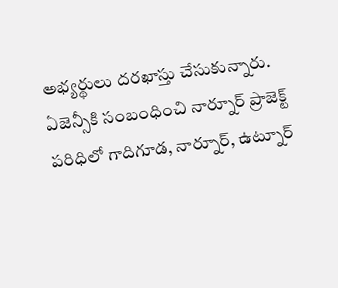అభ్యర్థులు దరఖాస్తు చేసుకున్నారు. ఏజెన్సీకి సంబంధించి నార్నూర్‌ ప్రాజెక్ట్‌ పరిధిలో గాదిగూడ, నార్నూర్‌, ఉట్నూర్‌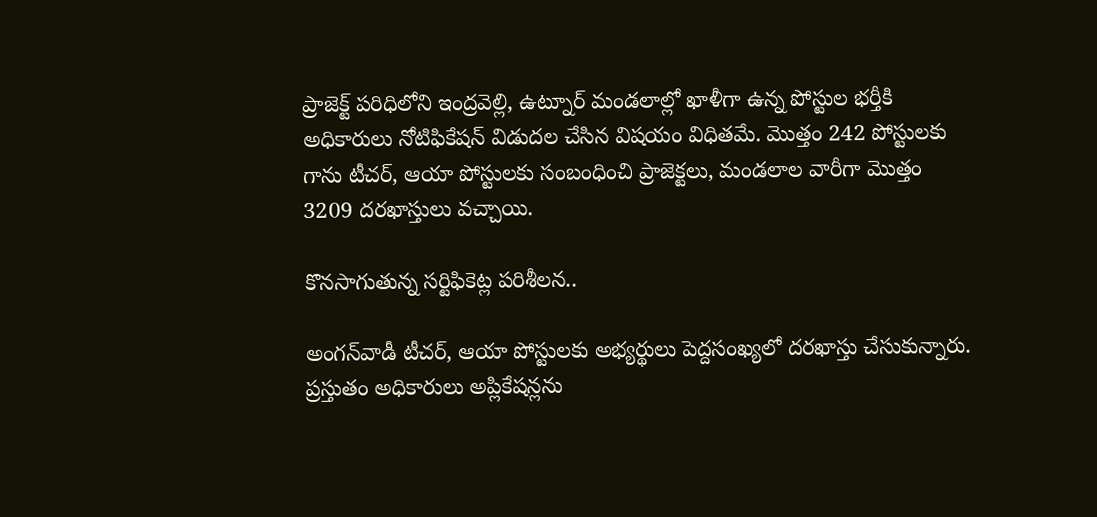ప్రాజెక్ట్‌ పరిధిలోని ఇంద్రవెల్లి, ఉట్నూర్‌ మండలాల్లో ఖాళీగా ఉన్న పోస్టుల భర్తీకి అధికారులు నోటిఫికేషన్‌ విడుదల చేసిన విషయం విధితమే. మొత్తం 242 పోస్టులకు గాను టీచర్‌, ఆయా పోస్టులకు సంబంధించి ప్రాజెక్టలు, మండలాల వారీగా మొత్తం 3209 దరఖాస్తులు వచ్చాయి.

కొనసాగుతున్న సర్టిఫికెట్ల పరిశీలన..

అంగన్‌వాడీ టీచర్‌, ఆయా పోస్టులకు అభ్యర్థులు పెద్దసంఖ్యలో దరఖాస్తు చేసుకున్నారు. ప్రస్తుతం అధికారులు అప్లికేషన్లను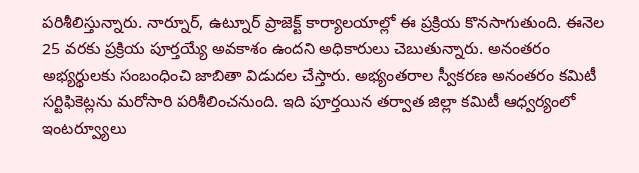పరిశీలిస్తున్నారు. నార్నూర్‌, ఉట్నూర్‌ ప్రాజెక్ట్‌ కార్యాలయాల్లో ఈ ప్రక్రియ కొనసాగుతుంది. ఈనెల 25 వరకు ప్రక్రియ పూర్తయ్యే అవకాశం ఉందని అధికారులు చెబుతున్నారు. అనంతరం అభ్యర్థులకు సంబంధించి జాబితా విడుదల చేస్తారు. అభ్యంతరాల స్వీకరణ అనంతరం కమిటీ సర్టిఫికెట్లను మరోసారి పరిశీలించనుంది. ఇది పూర్తయిన తర్వాత జిల్లా కమిటీ ఆధ్వర్యంలో ఇంటర్వ్యూలు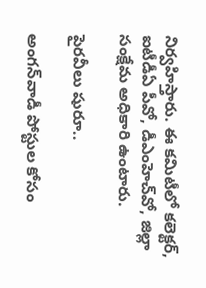నిర్వహిస్తారు. ఈ కమిటీలో కలెక్టర్‌, ఐటీడీఏ పీవో, డీఎంహెచ్‌వో, జిల్లా సంక్షేమ అధికారి ఉంటారు.

పైరవీలు షురూ..

అంగన్‌వాడీ పోస్టుల కోసం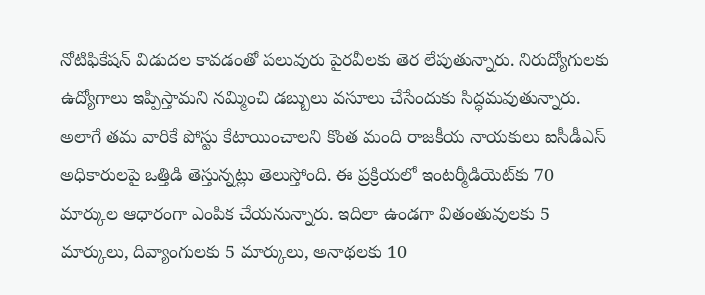నోటిఫికేషన్‌ విడుదల కావడంతో పలువురు పైరవీలకు తెర లేపుతున్నారు. నిరుద్యోగులకు ఉద్యోగాలు ఇప్పిస్తామని నమ్మించి డబ్బులు వసూలు చేసేందుకు సిద్ధమవుతున్నారు. అలాగే తమ వారికే పోస్టు కేటాయించాలని కొంత మంది రాజకీయ నాయకులు ఐసీడీఎస్‌ అధికారులపై ఒత్తిడి తెస్తున్నట్లు తెలుస్తోంది. ఈ ప్రక్రియలో ఇంటర్మీడియెట్‌కు 70 మార్కుల ఆధారంగా ఎంపిక చేయనున్నారు. ఇదిలా ఉండగా వితంతువులకు 5 మార్కులు, దివ్యాంగులకు 5 మార్కులు, అనాథలకు 10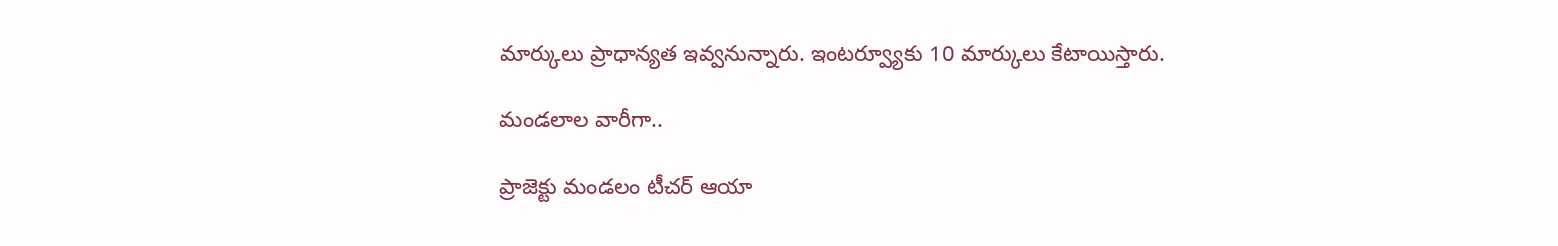మార్కులు ప్రాధాన్యత ఇవ్వనున్నారు. ఇంటర్వ్యూకు 10 మార్కులు కేటాయిస్తారు.

మండలాల వారీగా..

ప్రాజెక్టు మండలం టీచర్‌ ఆయా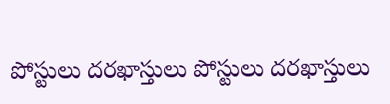పోస్టులు దరఖాస్తులు పోస్టులు దరఖాస్తులు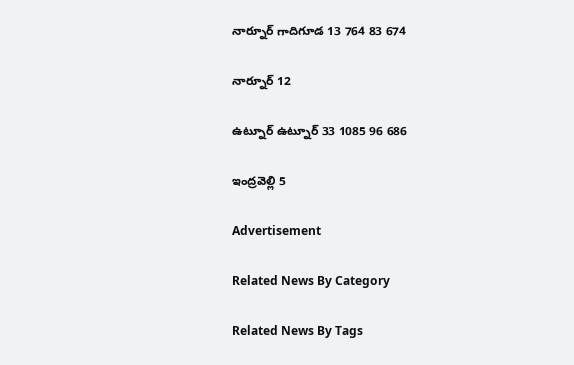నార్నూర్‌ గాదిగూడ 13 764 83 674

నార్నూర్‌ 12

ఉట్నూర్‌ ఉట్నూర్‌ 33 1085 96 686

ఇంద్రవెల్లి 5

Advertisement

Related News By Category

Related News By Tags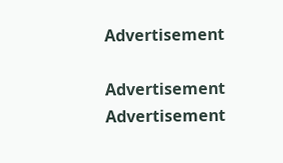Advertisement

Advertisement
Advertisement